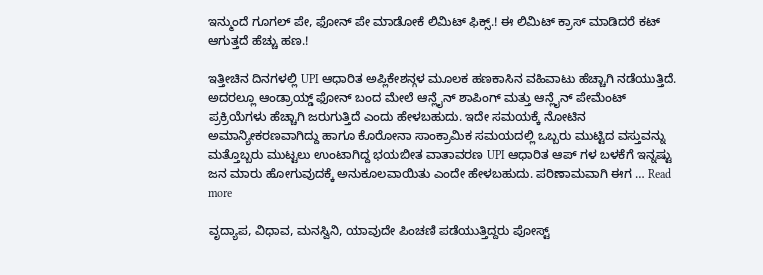ಇನ್ಮುಂದೆ ಗೂಗಲ್ ಪೇ, ಫೋನ್ ಪೇ ಮಾಡೋಕೆ ಲಿಮಿಟ್ ಫಿಕ್ಸ್.! ಈ ಲಿಮಿಟ್ ಕ್ರಾಸ್ ಮಾಡಿದರೆ ಕಟ್ ಆಗುತ್ತದೆ ಹೆಚ್ಚು ಹಣ.!

ಇತ್ತೀಚಿನ ದಿನಗಳಲ್ಲಿ UPI ಆಧಾರಿತ ಅಪ್ಲಿಕೇಶನ್ಗಳ ಮೂಲಕ ಹಣಕಾಸಿನ ವಹಿವಾಟು ಹೆಚ್ಚಾಗಿ ನಡೆಯುತ್ತಿದೆ. ಅದರಲ್ಲೂ ಆಂಡ್ರಾಯ್ಡ್ ಫೋನ್ ಬಂದ ಮೇಲೆ ಆನ್ಲೈನ್ ಶಾಪಿಂಗ್ ಮತ್ತು ಆನ್ಲೈನ್ ಪೇಮೆಂಟ್ ಪ್ರಕ್ರಿಯೆಗಳು ಹೆಚ್ಚಾಗಿ ಜರುಗುತ್ತಿದೆ ಎಂದು ಹೇಳಬಹುದು. ಇದೇ ಸಮಯಕ್ಕೆ ನೋಟಿನ ಅಮಾನ್ಯೀಕರಣವಾಗಿದ್ದು ಹಾಗೂ ಕೊರೋನಾ ಸಾಂಕ್ರಾಮಿಕ ಸಮಯದಲ್ಲಿ ಒಬ್ಬರು ಮುಟ್ಟಿದ ವಸ್ತುವನ್ನು ಮತ್ತೊಬ್ಬರು ಮುಟ್ಟಲು ಉಂಟಾಗಿದ್ದ ಭಯಬೀತ ವಾತಾವರಣ UPI ಆಧಾರಿತ ಆಪ್ ಗಳ ಬಳಕೆಗೆ ಇನ್ನಷ್ಟು ಜನ ಮಾರು ಹೋಗುವುದಕ್ಕೆ ಅನುಕೂಲವಾಯಿತು ಎಂದೇ ಹೇಳಬಹುದು. ಪರಿಣಾಮವಾಗಿ ಈಗ … Read more

ವೃದ್ಯಾಪ, ವಿಧಾವ, ಮನಸ್ವಿನಿ, ಯಾವುದೇ ಪಿಂಚಣಿ ಪಡೆಯುತ್ತಿದ್ದರು ಪೋಸ್ಟ್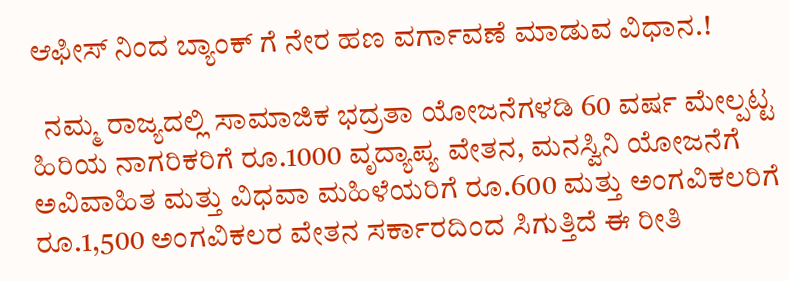ಆಫೀಸ್ ನಿಂದ ಬ್ಯಾಂಕ್ ಗೆ ನೇರ ಹಣ ವರ್ಗಾವಣೆ ಮಾಡುವ ವಿಧಾನ.!

  ನಮ್ಮ ರಾಜ್ಯದಲ್ಲಿ ಸಾಮಾಜಿಕ ಭದ್ರತಾ ಯೋಜನೆಗಳಡಿ 60 ವರ್ಷ ಮೇಲ್ಪಟ್ಟ ಹಿರಿಯ ನಾಗರಿಕರಿಗೆ ರೂ.1000 ವೃದ್ಯಾಪ್ಯ ವೇತನ, ಮನಸ್ವಿನಿ ಯೋಜನೆಗೆ ಅವಿವಾಹಿತ ಮತ್ತು ವಿಧವಾ ಮಹಿಳೆಯರಿಗೆ ರೂ.600 ಮತ್ತು ಅಂಗವಿಕಲರಿಗೆ ರೂ.1,500 ಅಂಗವಿಕಲರ ವೇತನ ಸರ್ಕಾರದಿಂದ ಸಿಗುತ್ತಿದೆ ಈ ರೀತಿ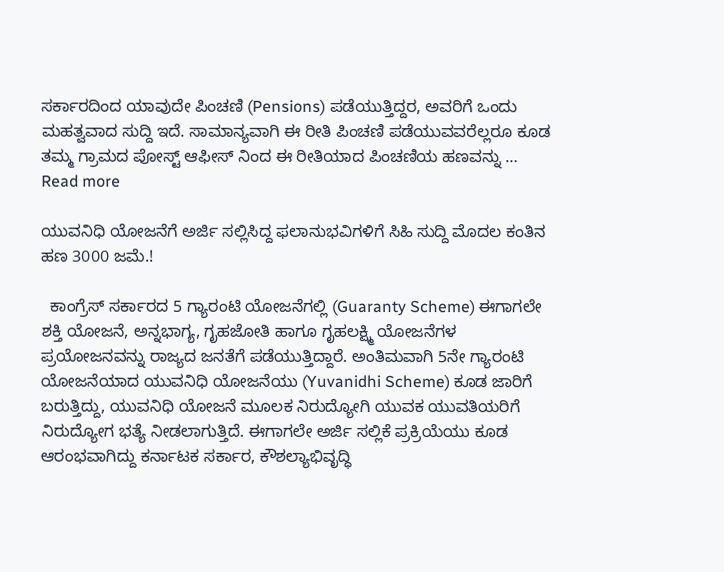ಸರ್ಕಾರದಿಂದ ಯಾವುದೇ ಪಿಂಚಣಿ (Pensions) ಪಡೆಯುತ್ತಿದ್ದರ, ಅವರಿಗೆ ಒಂದು ಮಹತ್ವವಾದ ಸುದ್ದಿ ಇದೆ. ಸಾಮಾನ್ಯವಾಗಿ ಈ ರೀತಿ ಪಿಂಚಣಿ ಪಡೆಯುವವರೆಲ್ಲರೂ ಕೂಡ ತಮ್ಮ ಗ್ರಾಮದ ಪೋಸ್ಟ್ ಆಫೀಸ್ ನಿಂದ ಈ ರೀತಿಯಾದ ಪಿಂಚಣಿಯ ಹಣವನ್ನು … Read more

ಯುವನಿಧಿ ಯೋಜನೆಗೆ ಅರ್ಜಿ ಸಲ್ಲಿಸಿದ್ದ ಫಲಾನುಭವಿಗಳಿಗೆ ಸಿಹಿ ಸುದ್ದಿ ಮೊದಲ ಕಂತಿನ ಹಣ 3000 ಜಮೆ.!

  ಕಾಂಗ್ರೆಸ್ ಸರ್ಕಾರದ 5 ಗ್ಯಾರಂಟಿ ಯೋಜನೆಗಲ್ಲಿ (Guaranty Scheme) ಈಗಾಗಲೇ ಶಕ್ತಿ ಯೋಜನೆ, ಅನ್ನಭಾಗ್ಯ, ಗೃಹಜೋತಿ ಹಾಗೂ ಗೃಹಲಕ್ಷ್ಮಿ ಯೋಜನೆಗಳ ಪ್ರಯೋಜನವನ್ನು ರಾಜ್ಯದ ಜನತೆಗೆ ಪಡೆಯುತ್ತಿದ್ದಾರೆ. ಅಂತಿಮವಾಗಿ 5ನೇ ಗ್ಯಾರಂಟಿ ಯೋಜನೆಯಾದ ಯುವನಿಧಿ ಯೋಜನೆಯು (Yuvanidhi Scheme) ಕೂಡ ಜಾರಿಗೆ ಬರುತ್ತಿದ್ದು, ಯುವನಿಧಿ ಯೋಜನೆ ಮೂಲಕ ನಿರುದ್ಯೋಗಿ ಯುವಕ ಯುವತಿಯರಿಗೆ ನಿರುದ್ಯೋಗ ಭತ್ಯೆ ನೀಡಲಾಗುತ್ತಿದೆ. ಈಗಾಗಲೇ ಅರ್ಜಿ ಸಲ್ಲಿಕೆ ಪ್ರಕ್ರಿಯೆಯು ಕೂಡ ಆರಂಭವಾಗಿದ್ದು ಕರ್ನಾಟಕ ಸರ್ಕಾರ, ಕೌಶಲ್ಯಾಭಿವೃದ್ಧಿ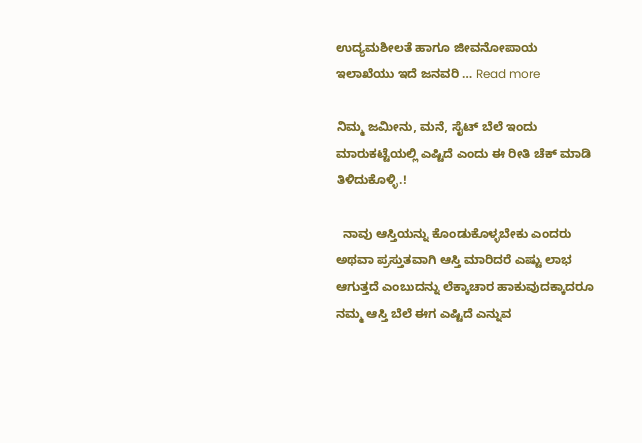ಉದ್ಯಮಶೀಲತೆ ಹಾಗೂ ಜೀವನೋಪಾಯ ಇಲಾಖೆಯು ಇದೆ ಜನವರಿ … Read more

ನಿಮ್ಮ ಜಮೀನು, ಮನೆ, ಸೈಟ್ ಬೆಲೆ ಇಂದು ಮಾರುಕಟ್ಟೆಯಲ್ಲಿ ಎಷ್ಟಿದೆ ಎಂದು ಈ ರೀತಿ ಚೆಕ್ ಮಾಡಿ ತಿಳಿದುಕೊಳ್ಳಿ.!

  ನಾವು ಆಸ್ತಿಯನ್ನು ಕೊಂಡುಕೊಳ್ಳಬೇಕು ಎಂದರು ಅಥವಾ ಪ್ರಸ್ತುತವಾಗಿ ಆಸ್ತಿ ಮಾರಿದರೆ ಎಷ್ಟು ಲಾಭ ಆಗುತ್ತದೆ ಎಂಬುದನ್ನು ಲೆಕ್ಕಾಚಾರ ಹಾಕುವುದಕ್ಕಾದರೂ ನಮ್ಮ ಆಸ್ತಿ ಬೆಲೆ ಈಗ ಎಷ್ಟಿದೆ ಎನ್ನುವ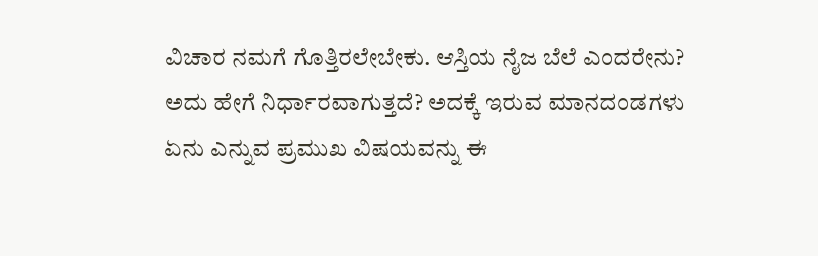ವಿಚಾರ ನಮಗೆ ಗೊತ್ತಿರಲೇಬೇಕು. ಆಸ್ತಿಯ ನೈಜ ಬೆಲೆ ಎಂದರೇನು? ಅದು ಹೇಗೆ ನಿರ್ಧಾರವಾಗುತ್ತದೆ? ಅದಕ್ಕೆ ಇರುವ ಮಾನದಂಡಗಳು ಏನು ಎನ್ನುವ ಪ್ರಮುಖ ವಿಷಯವನ್ನು ಈ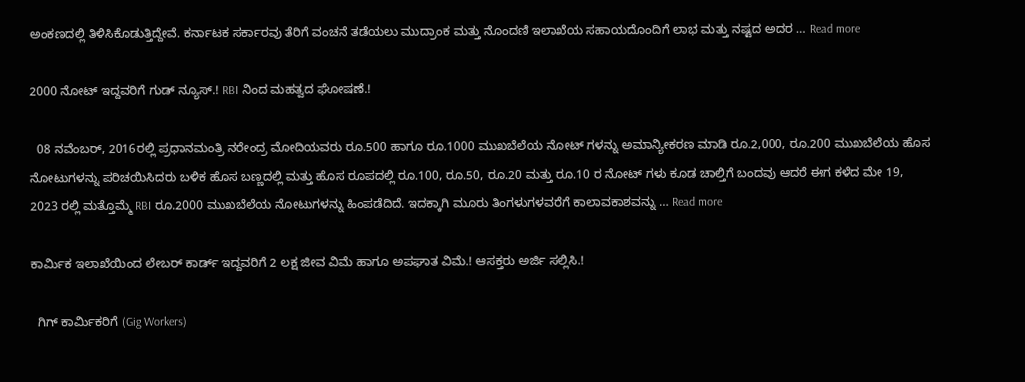ಅಂಕಣದಲ್ಲಿ ತಿಳಿಸಿಕೊಡುತ್ತಿದ್ದೇವೆ. ಕರ್ನಾಟಕ ಸರ್ಕಾರವು ತೆರಿಗೆ ವಂಚನೆ ತಡೆಯಲು ಮುದ್ರಾಂಕ ಮತ್ತು ನೊಂದಣಿ ಇಲಾಖೆಯ ಸಹಾಯದೊಂದಿಗೆ ಲಾಭ ಮತ್ತು ನಷ್ಟದ ಅದರ … Read more

2000 ನೋಟ್ ಇದ್ದವರಿಗೆ ಗುಡ್ ನ್ಯೂಸ್.! RBI ನಿಂದ ಮಹತ್ವದ ಘೋಷಣೆ.!

  08 ನವೆಂಬರ್, 2016ರಲ್ಲಿ ಪ್ರಧಾನಮಂತ್ರಿ ನರೇಂದ್ರ ಮೋದಿಯವರು ರೂ.500 ಹಾಗೂ ರೂ.1000 ಮುಖಬೆಲೆಯ ನೋಟ್ ಗಳನ್ನು ಅಮಾನ್ಯೀಕರಣ ಮಾಡಿ ರೂ.2,000, ರೂ.200 ಮುಖಬೆಲೆಯ ಹೊಸ ನೋಟುಗಳನ್ನು ಪರಿಚಯಿಸಿದರು ಬಳಿಕ ಹೊಸ ಬಣ್ಣದಲ್ಲಿ ಮತ್ತು ಹೊಸ ರೂಪದಲ್ಲಿ ರೂ.100, ರೂ.50, ರೂ.20 ಮತ್ತು ರೂ.10 ರ ನೋಟ್ ಗಳು ಕೂಡ ಚಾಲ್ತಿಗೆ ಬಂದವು ಆದರೆ ಈಗ ಕಳೆದ ಮೇ 19, 2023 ರಲ್ಲಿ ಮತ್ತೊಮ್ಮೆ RBI ರೂ.2000 ಮುಖಬೆಲೆಯ ನೋಟುಗಳನ್ನು ಹಿಂಪಡೆದಿದೆ. ಇದಕ್ಕಾಗಿ ಮೂರು ತಿಂಗಳುಗಳವರೆಗೆ ಕಾಲಾವಕಾಶವನ್ನು … Read more

ಕಾರ್ಮಿಕ ಇಲಾಖೆಯಿಂದ ಲೇಬರ್ ಕಾರ್ಡ್ ಇದ್ದವರಿಗೆ 2 ಲಕ್ಷ ಜೀವ ವಿಮೆ ಹಾಗೂ ಅಪಘಾತ ವಿಮೆ.! ಆಸಕ್ತರು ಅರ್ಜಿ ಸಲ್ಲಿಸಿ.!

  ಗಿಗ್‌ ಕಾರ್ಮಿಕರಿಗೆ (Gig Workers)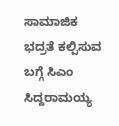ಸಾಮಾಜಿಕ ಭದ್ರತೆ ಕಲ್ಪಿಸುವ ಬಗ್ಗೆ ಸಿಎಂ ಸಿದ್ದರಾಮಯ್ಯ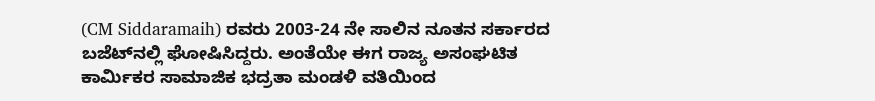(CM Siddaramaih) ರವರು 2003-24 ನೇ ಸಾಲಿನ ನೂತನ ಸರ್ಕಾರದ ಬಜೆಟ್‌ನಲ್ಲಿ ಘೋಷಿಸಿದ್ದರು. ಅಂತೆಯೇ ಈಗ ರಾಜ್ಯ ಅಸಂಘಟಿತ ಕಾರ್ಮಿಕರ ಸಾಮಾಜಿಕ ಭದ್ರತಾ ಮಂಡಳಿ ವತಿಯಿಂದ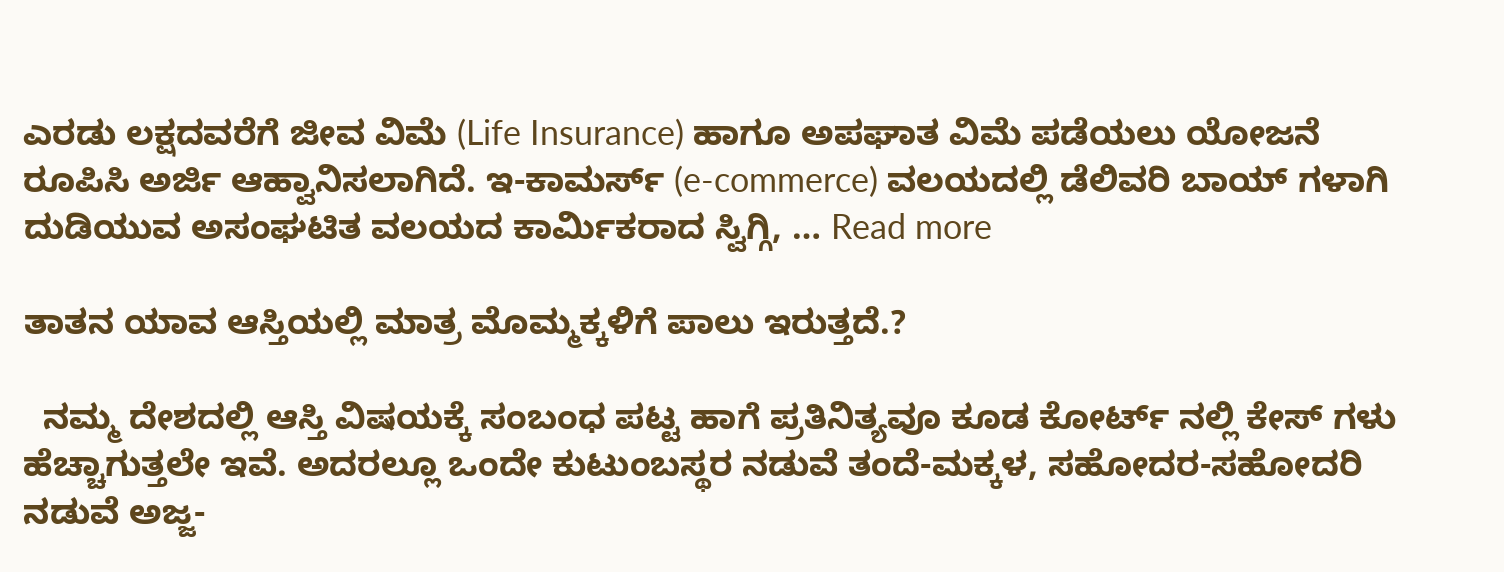ಎರಡು ಲಕ್ಷದವರೆಗೆ ಜೀವ ವಿಮೆ (Life Insurance) ಹಾಗೂ ಅಪಘಾತ ವಿಮೆ ಪಡೆಯಲು ಯೋಜನೆ ರೂಪಿಸಿ ಅರ್ಜಿ ಆಹ್ವಾನಿಸಲಾಗಿದೆ. ಇ-ಕಾಮರ್ಸ್ (e-commerce) ವಲಯದಲ್ಲಿ ಡೆಲಿವರಿ ಬಾಯ್ ಗಳಾಗಿ ದುಡಿಯುವ ಅಸಂಘಟಿತ ವಲಯದ ಕಾರ್ಮಿಕರಾದ ಸ್ವಿಗ್ಗಿ, … Read more

ತಾತನ ಯಾವ ಆಸ್ತಿಯಲ್ಲಿ ಮಾತ್ರ ಮೊಮ್ಮಕ್ಕಳಿಗೆ ಪಾಲು ಇರುತ್ತದೆ.?

  ನಮ್ಮ ದೇಶದಲ್ಲಿ ಆಸ್ತಿ ವಿಷಯಕ್ಕೆ ಸಂಬಂಧ ಪಟ್ಟ ಹಾಗೆ ಪ್ರತಿನಿತ್ಯವೂ ಕೂಡ ಕೋರ್ಟ್ ನಲ್ಲಿ ಕೇಸ್ ಗಳು ಹೆಚ್ಚಾಗುತ್ತಲೇ ಇವೆ. ಅದರಲ್ಲೂ ಒಂದೇ ಕುಟುಂಬಸ್ಥರ ನಡುವೆ ತಂದೆ-ಮಕ್ಕಳ, ಸಹೋದರ-ಸಹೋದರಿ ನಡುವೆ ಅಜ್ಜ-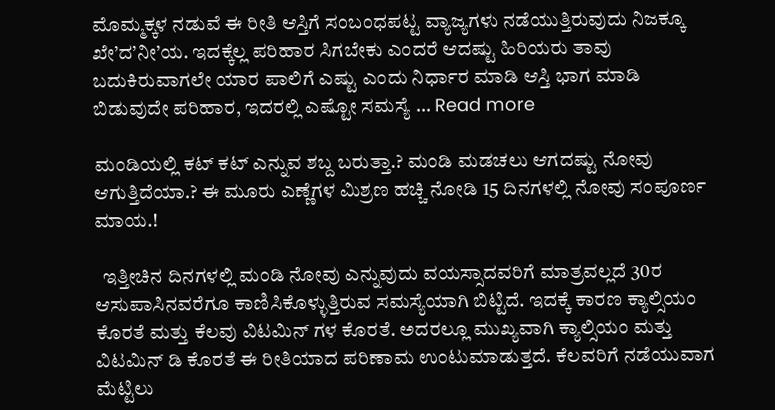ಮೊಮ್ಮಕ್ಕಳ ನಡುವೆ ಈ ರೀತಿ ಆಸ್ತಿಗೆ ಸಂಬಂಧಪಟ್ಟ ವ್ಯಾಜ್ಯಗಳು ನಡೆಯುತ್ತಿರುವುದು ನಿಜಕ್ಕೂ ಖೇ’ದ’ನೀ’ಯ. ಇದಕ್ಕೆಲ್ಲ ಪರಿಹಾರ ಸಿಗಬೇಕು ಎಂದರೆ ಆದಷ್ಟು ಹಿರಿಯರು ತಾವು ಬದುಕಿರುವಾಗಲೇ ಯಾರ ಪಾಲಿಗೆ ಎಷ್ಟು ಎಂದು ನಿರ್ಧಾರ ಮಾಡಿ ಆಸ್ತಿ ಭಾಗ ಮಾಡಿ ಬಿಡುವುದೇ ಪರಿಹಾರ, ಇದರಲ್ಲಿ ಎಷ್ಟೋ ಸಮಸ್ಯೆ … Read more

ಮಂಡಿಯಲ್ಲಿ ಕಟ್ ಕಟ್ ಎನ್ನುವ ಶಬ್ದ ಬರುತ್ತಾ.? ಮಂಡಿ ಮಡಚಲು ಆಗದಷ್ಟು ನೋವು ಆಗುತ್ತಿದೆಯಾ.? ಈ ಮೂರು ಎಣ್ಣೆಗಳ ಮಿಶ್ರಣ ಹಚ್ಚಿ ನೋಡಿ 15 ದಿನಗಳಲ್ಲಿ ನೋವು ಸಂಪೂರ್ಣ ಮಾಯ.!

  ಇತ್ತೀಚಿನ ದಿನಗಳಲ್ಲಿ ಮಂಡಿ ನೋವು ಎನ್ನುವುದು ವಯಸ್ಸಾದವರಿಗೆ ಮಾತ್ರವಲ್ಲದೆ 30ರ ಆಸುಪಾಸಿನವರೆಗೂ ಕಾಣಿಸಿಕೊಳ್ಳುತ್ತಿರುವ ಸಮಸ್ಯೆಯಾಗಿ ಬಿಟ್ಟಿದೆ. ಇದಕ್ಕೆ ಕಾರಣ ಕ್ಯಾಲ್ಸಿಯಂ ಕೊರತೆ ಮತ್ತು ಕೆಲವು ವಿಟಮಿನ್ ಗಳ ಕೊರತೆ. ಅದರಲ್ಲೂ ಮುಖ್ಯವಾಗಿ ಕ್ಯಾಲ್ಸಿಯಂ ಮತ್ತು ವಿಟಮಿನ್ ಡಿ ಕೊರತೆ ಈ ರೀತಿಯಾದ ಪರಿಣಾಮ ಉಂಟುಮಾಡುತ್ತದೆ. ಕೆಲವರಿಗೆ ನಡೆಯುವಾಗ ಮೆಟ್ಟಿಲು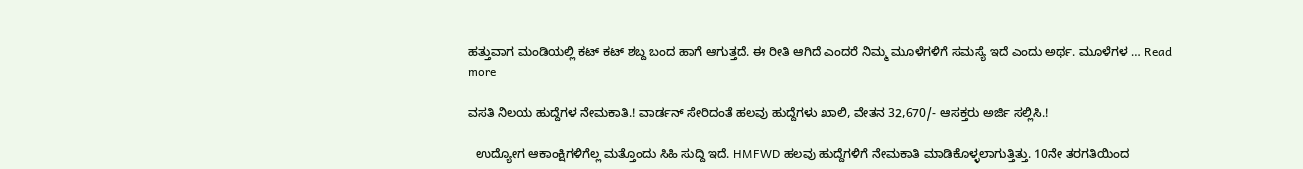ಹತ್ತುವಾಗ ಮಂಡಿಯಲ್ಲಿ ಕಟ್ ಕಟ್ ಶಬ್ದ ಬಂದ ಹಾಗೆ ಆಗುತ್ತದೆ. ಈ ರೀತಿ ಆಗಿದೆ ಎಂದರೆ ನಿಮ್ಮ ಮೂಳೆಗಳಿಗೆ ಸಮಸ್ಯೆ ಇದೆ ಎಂದು ಅರ್ಥ. ಮೂಳೆಗಳ … Read more

ವಸತಿ ನಿಲಯ ಹುದ್ದೆಗಳ ನೇಮಕಾತಿ.! ವಾರ್ಡನ್ ಸೇರಿದಂತೆ ಹಲವು ಹುದ್ದೆಗಳು ಖಾಲಿ, ವೇತನ 32,670/- ಆಸಕ್ತರು ಅರ್ಜಿ ಸಲ್ಲಿಸಿ.!

  ಉದ್ಯೋಗ ಆಕಾಂಕ್ಷಿಗಳಿಗೆಲ್ಲ ಮತ್ತೊಂದು ಸಿಹಿ ಸುದ್ದಿ ಇದೆ. HMFWD ಹಲವು ಹುದ್ದೆಗಳಿಗೆ ನೇಮಕಾತಿ ಮಾಡಿಕೊಳ್ಳಲಾಗುತ್ತಿತ್ತು. 10ನೇ ತರಗತಿಯಿಂದ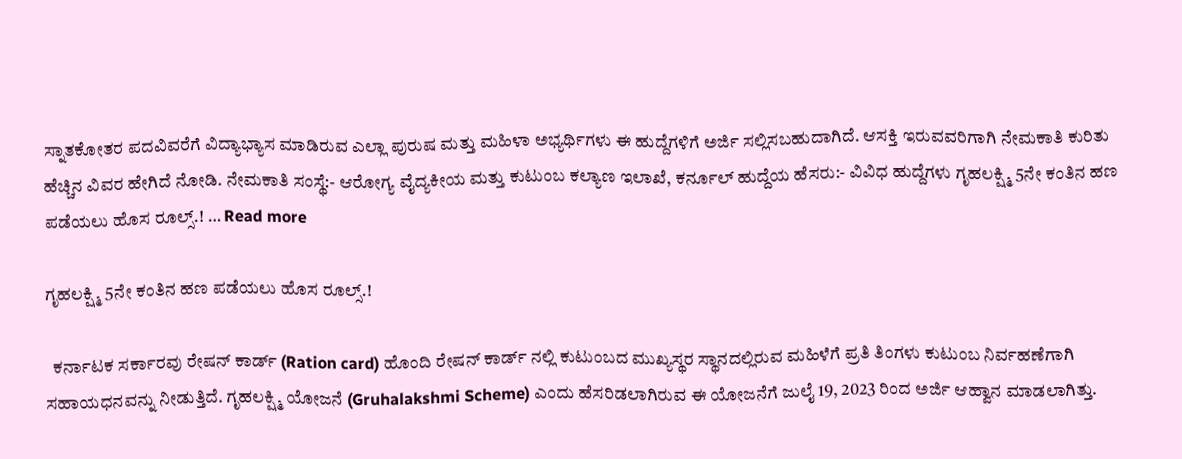ಸ್ನಾತಕೋತರ ಪದವಿವರೆಗೆ ವಿದ್ಯಾಭ್ಯಾಸ ಮಾಡಿರುವ ಎಲ್ಲಾ ಪುರುಷ ಮತ್ತು ಮಹಿಳಾ ಅಭ್ಯರ್ಥಿಗಳು ಈ ಹುದ್ದೆಗಳಿಗೆ ಅರ್ಜಿ ಸಲ್ಲಿಸಬಹುದಾಗಿದೆ. ಆಸಕ್ತಿ ಇರುವವರಿಗಾಗಿ ನೇಮಕಾತಿ ಕುರಿತು ಹೆಚ್ಚಿನ ವಿವರ ಹೇಗಿದೆ ನೋಡಿ. ನೇಮಕಾತಿ ಸಂಸ್ಥೆ:- ಆರೋಗ್ಯ ವೈದ್ಯಕೀಯ ಮತ್ತು ಕುಟುಂಬ ಕಲ್ಯಾಣ ಇಲಾಖೆ, ಕರ್ನೂಲ್ ಹುದ್ದೆಯ ಹೆಸರು:- ವಿವಿಧ ಹುದ್ದೆಗಳು ಗೃಹಲಕ್ಷ್ಮಿ 5ನೇ ಕಂತಿನ ಹಣ ಪಡೆಯಲು ಹೊಸ ರೂಲ್ಸ್.! … Read more

ಗೃಹಲಕ್ಷ್ಮಿ 5ನೇ ಕಂತಿನ ಹಣ ಪಡೆಯಲು ಹೊಸ ರೂಲ್ಸ್.!

  ಕರ್ನಾಟಕ ಸರ್ಕಾರವು ರೇಷನ್ ಕಾರ್ಡ್ (Ration card) ಹೊಂದಿ ರೇಷನ್ ಕಾರ್ಡ್ ನಲ್ಲಿ ಕುಟುಂಬದ ಮುಖ್ಯಸ್ಥರ ಸ್ಥಾನದಲ್ಲಿರುವ ಮಹಿಳೆಗೆ ಪ್ರತಿ ತಿಂಗಳು ಕುಟುಂಬ ನಿರ್ವಹಣೆಗಾಗಿ ಸಹಾಯಧನವನ್ನು ನೀಡುತ್ತಿದೆ. ಗೃಹಲಕ್ಷ್ಮಿ ಯೋಜನೆ (Gruhalakshmi Scheme) ಎಂದು ಹೆಸರಿಡಲಾಗಿರುವ ಈ ಯೋಜನೆಗೆ ಜುಲೈ 19, 2023 ರಿಂದ ಅರ್ಜಿ ಆಹ್ವಾನ ಮಾಡಲಾಗಿತ್ತು.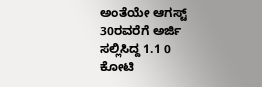ಅಂತೆಯೇ ಆಗಸ್ಟ್ 30ರವರೆಗೆ ಅರ್ಜಿ ಸಲ್ಲಿಸಿದ್ದ 1.1 0 ಕೋಟಿ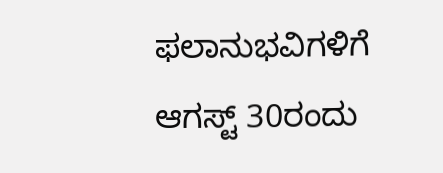ಫಲಾನುಭವಿಗಳಿಗೆ ಆಗಸ್ಟ್ 30ರಂದು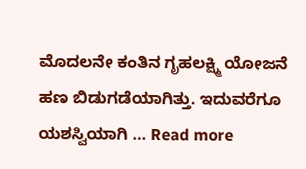ಮೊದಲನೇ ಕಂತಿನ ಗೃಹಲಕ್ಷ್ಮಿ ಯೋಜನೆ ಹಣ ಬಿಡುಗಡೆಯಾಗಿತ್ತು. ಇದುವರೆಗೂ ಯಶಸ್ವಿಯಾಗಿ … Read more